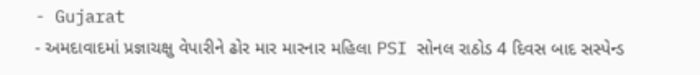- Gujarat
- અમદાવાદમાં પ્રજ્ઞાચક્ષુ વેપારીને ઢોર માર મારનાર મહિલા PSI સોનલ રાઠોડ 4 દિવસ બાદ સસ્પેન્ડ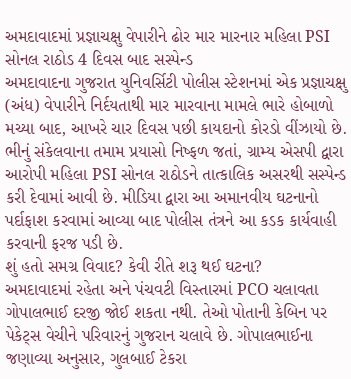અમદાવાદમાં પ્રજ્ઞાચક્ષુ વેપારીને ઢોર માર મારનાર મહિલા PSI સોનલ રાઠોડ 4 દિવસ બાદ સસ્પેન્ડ
અમદાવાદના ગુજરાત યુનિવર્સિટી પોલીસ સ્ટેશનમાં એક પ્રજ્ઞાચક્ષુ (અંધ) વેપારીને નિર્દયતાથી માર મારવાના મામલે ભારે હોબાળો મચ્યા બાદ, આખરે ચાર દિવસ પછી કાયદાનો કોરડો વીંઝાયો છે. ભીનું સંકેલવાના તમામ પ્રયાસો નિષ્ફળ જતાં, ગ્રામ્ય એસપી દ્વારા આરોપી મહિલા PSI સોનલ રાઠોડને તાત્કાલિક અસરથી સસ્પેન્ડ કરી દેવામાં આવી છે. મીડિયા દ્વારા આ અમાનવીય ઘટનાનો પર્દાફાશ કરવામાં આવ્યા બાદ પોલીસ તંત્રને આ કડક કાર્યવાહી કરવાની ફરજ પડી છે.
શું હતો સમગ્ર વિવાદ? કેવી રીતે શરૂ થઈ ઘટના?
અમદાવાદમાં રહેતા અને પંચવટી વિસ્તારમાં PCO ચલાવતા ગોપાલભાઈ દરજી જોઈ શકતા નથી. તેઓ પોતાની કેબિન પર પેકેટ્સ વેચીને પરિવારનું ગુજરાન ચલાવે છે. ગોપાલભાઈના જણાવ્યા અનુસાર, ગુલબાઈ ટેકરા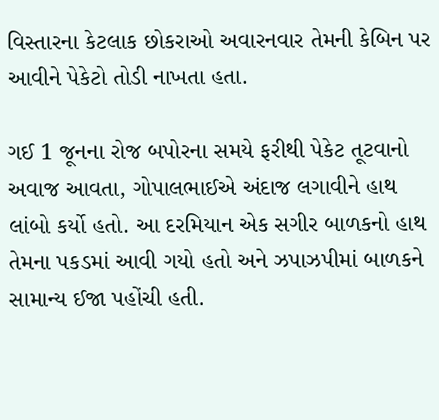વિસ્તારના કેટલાક છોકરાઓ અવારનવાર તેમની કેબિન પર આવીને પેકેટો તોડી નાખતા હતા.

ગઈ 1 જૂનના રોજ બપોરના સમયે ફરીથી પેકેટ તૂટવાનો અવાજ આવતા, ગોપાલભાઈએ અંદાજ લગાવીને હાથ લાંબો કર્યો હતો. આ દરમિયાન એક સગીર બાળકનો હાથ તેમના પકડમાં આવી ગયો હતો અને ઝપાઝપીમાં બાળકને સામાન્ય ઈજા પહોંચી હતી.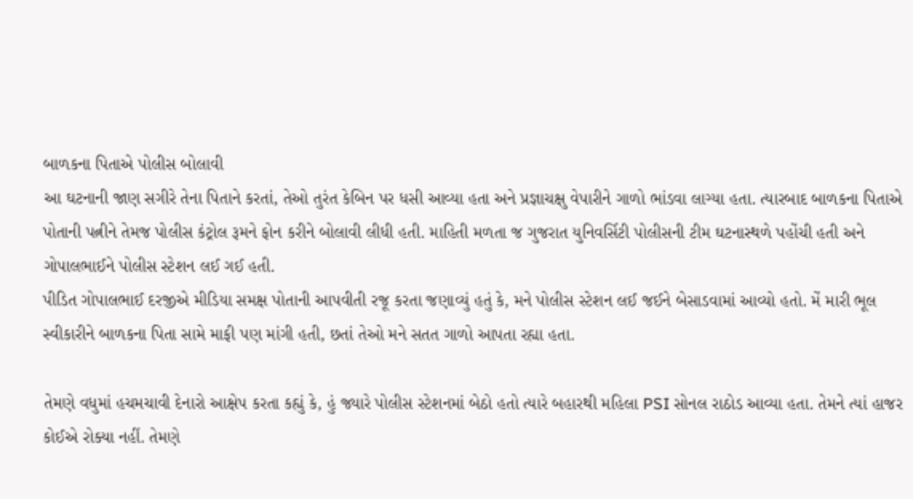બાળકના પિતાએ પોલીસ બોલાવી
આ ઘટનાની જાણ સગીરે તેના પિતાને કરતાં, તેઓ તુરંત કેબિન પર ધસી આવ્યા હતા અને પ્રજ્ઞાચક્ષુ વેપારીને ગાળો ભાંડવા લાગ્યા હતા. ત્યારબાદ બાળકના પિતાએ પોતાની પત્નીને તેમજ પોલીસ કંટ્રોલ રૂમને ફોન કરીને બોલાવી લીધી હતી. માહિતી મળતા જ ગુજરાત યુનિવર્સિટી પોલીસની ટીમ ઘટનાસ્થળે પહોંચી હતી અને ગોપાલભાઈને પોલીસ સ્ટેશન લઈ ગઈ હતી.
પીડિત ગોપાલભાઈ દરજીએ મીડિયા સમક્ષ પોતાની આપવીતી રજૂ કરતા જણાવ્યું હતું કે, મને પોલીસ સ્ટેશન લઈ જઈને બેસાડવામાં આવ્યો હતો. મેં મારી ભૂલ સ્વીકારીને બાળકના પિતા સામે માફી પણ માંગી હતી, છતાં તેઓ મને સતત ગાળો આપતા રહ્યા હતા.

તેમણે વધુમાં હચમચાવી દેનારો આક્ષેપ કરતા કહ્યું કે, હું જ્યારે પોલીસ સ્ટેશનમાં બેઠો હતો ત્યારે બહારથી મહિલા PSI સોનલ રાઠોડ આવ્યા હતા. તેમને ત્યાં હાજર કોઈએ રોક્યા નહીં. તેમણે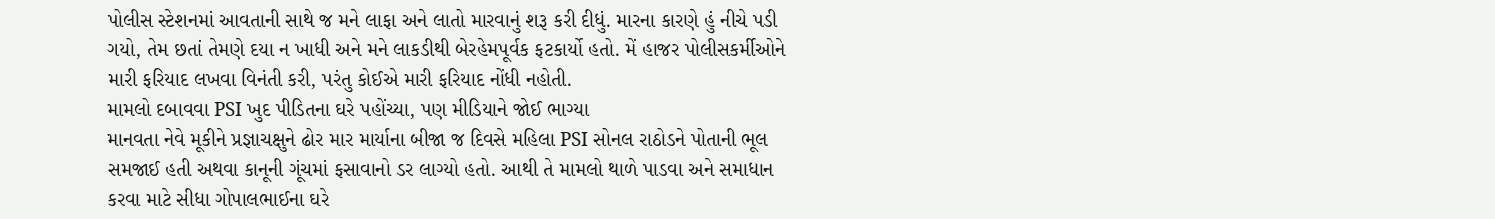પોલીસ સ્ટેશનમાં આવતાની સાથે જ મને લાફા અને લાતો મારવાનું શરૂ કરી દીધું. મારના કારણે હું નીચે પડી ગયો, તેમ છતાં તેમણે દયા ન ખાધી અને મને લાકડીથી બેરહેમપૂર્વક ફટકાર્યો હતો. મેં હાજર પોલીસકર્મીઓને મારી ફરિયાદ લખવા વિનંતી કરી, પરંતુ કોઈએ મારી ફરિયાદ નોંધી નહોતી.
મામલો દબાવવા PSI ખુદ પીડિતના ઘરે પહોંચ્યા, પણ મીડિયાને જોઈ ભાગ્યા
માનવતા નેવે મૂકીને પ્રજ્ઞાચક્ષુને ઢોર માર માર્યાના બીજા જ દિવસે મહિલા PSI સોનલ રાઠોડને પોતાની ભૂલ સમજાઈ હતી અથવા કાનૂની ગૂંચમાં ફસાવાનો ડર લાગ્યો હતો. આથી તે મામલો થાળે પાડવા અને સમાધાન કરવા માટે સીધા ગોપાલભાઈના ઘરે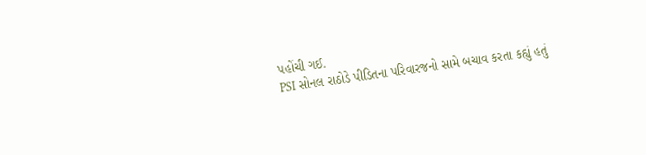પહોંચી ગઈ.
PSI સોનલ રાઠોડે પીડિતના પરિવારજનો સામે બચાવ કરતા કહ્યું હતું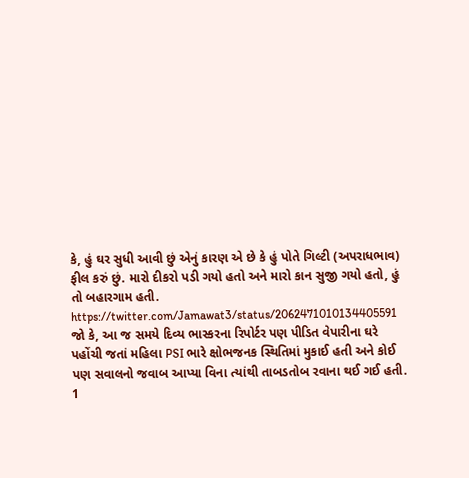કે, હું ઘર સુધી આવી છું એનું કારણ એ છે કે હું પોતે ગિલ્ટી (અપરાધભાવ) ફીલ કરું છું. મારો દીકરો પડી ગયો હતો અને મારો કાન સુજી ગયો હતો, હું તો બહારગામ હતી.
https://twitter.com/Jamawat3/status/2062471010134405591
જો કે, આ જ સમયે દિવ્ય ભાસ્કરના રિપોર્ટર પણ પીડિત વેપારીના ઘરે પહોંચી જતાં મહિલા PSI ભારે ક્ષોભજનક સ્થિતિમાં મુકાઈ હતી અને કોઈ પણ સવાલનો જવાબ આપ્યા વિના ત્યાંથી તાબડતોબ રવાના થઈ ગઈ હતી.
1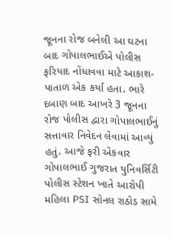જૂનના રોજ બનેલી આ ઘટના બાદ ગોપાલભાઈએ પોલીસ ફરિયાદ નોંધાવવા માટે આકાશ-પાતાળ એક કર્યા હતા. ભારે દબાણ બાદ આખરે 3 જૂનના રોજ પોલીસ દ્વારા ગોપાલભાઈનું સત્તાવાર નિવેદન લેવામાં આવ્યું હતું. આજે ફરી એકવાર ગોપાલભાઈ ગુજરાત યુનિવર્સિટી પોલીસ સ્ટેશન ખાતે આરોપી મહિલા PSI સોનલ રાઠોડ સામે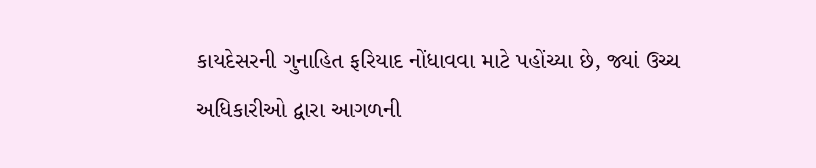કાયદેસરની ગુનાહિત ફરિયાદ નોંધાવવા માટે પહોંચ્યા છે, જ્યાં ઉચ્ચ અધિકારીઓ દ્વારા આગળની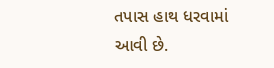તપાસ હાથ ધરવામાં આવી છે.